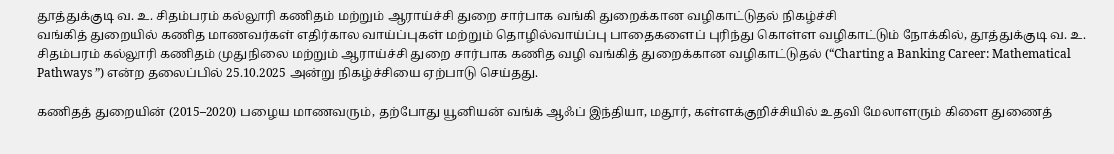தூத்துக்குடி வ. உ. சிதம்பரம் கல்லூரி கணிதம் மற்றும் ஆராய்ச்சி துறை சார்பாக வங்கி துறைக்கான வழிகாட்டுதல் நிகழ்ச்சி
வங்கித் துறையில் கணித மாணவர்கள் எதிர்கால வாய்ப்புகள் மற்றும் தொழில்வாய்ப்பு பாதைகளைப் புரிந்து கொள்ள வழிகாட்டும் நோக்கில், தூத்துக்குடி வ. உ. சிதம்பரம் கல்லூரி கணிதம் முதுநிலை மற்றும் ஆராய்ச்சி துறை சார்பாக கணித வழி வங்கித் துறைக்கான வழிகாட்டுதல் (“Charting a Banking Career: Mathematical Pathways ”) என்ற தலைப்பில் 25.10.2025 அன்று நிகழ்ச்சியை ஏற்பாடு செய்தது.

கணிதத் துறையின் (2015–2020) பழைய மாணவரும், தற்போது யூனியன் வங்க் ஆஃப் இந்தியா, மதூர், கள்ளக்குறிச்சியில் உதவி மேலாளரும் கிளை துணைத்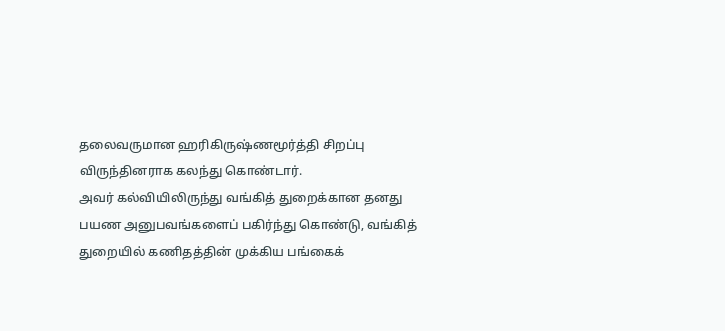தலைவருமான ஹரிகிருஷ்ணமூர்த்தி சிறப்பு விருந்தினராக கலந்து கொண்டார்.
அவர் கல்வியிலிருந்து வங்கித் துறைக்கான தனது பயண அனுபவங்களைப் பகிர்ந்து கொண்டு, வங்கித் துறையில் கணிதத்தின் முக்கிய பங்கைக்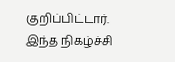குறிப்பிட்டார்.
இந்த நிகழ்ச்சி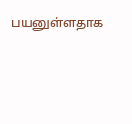பயனுள்ளதாக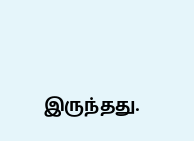இருந்தது.